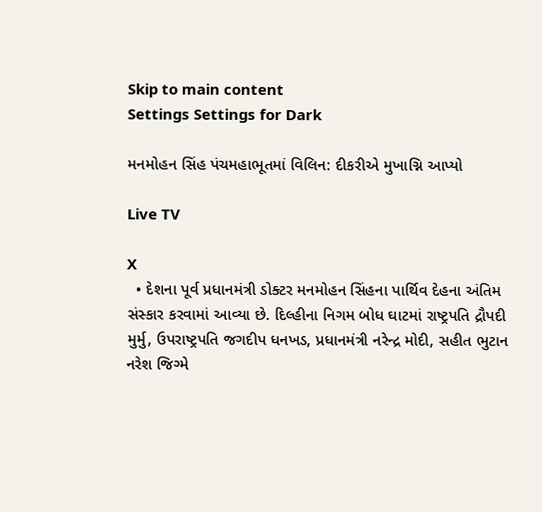Skip to main content
Settings Settings for Dark

મનમોહન સિંહ પંચમહાભૂતમાં વિલિન: દીકરીએ મુખાગ્નિ આપ્યો

Live TV

X
  • દેશના પૂર્વ પ્રધાનમંત્રી ડોક્ટર મનમોહન સિંહના પાર્થિવ દેહના અંતિમ સંસ્કાર કરવામાં આવ્યા છે. દિલ્હીના નિગમ બોધ ઘાટમાં રાષ્ટ્રપતિ દ્રૌપદી મુર્મુ, ઉપરાષ્ટ્રપતિ જગદીપ ધનખડ, પ્રધાનમંત્રી નરેન્દ્ર મોદી, સહીત ભુટાન નરેશ જિગ્મે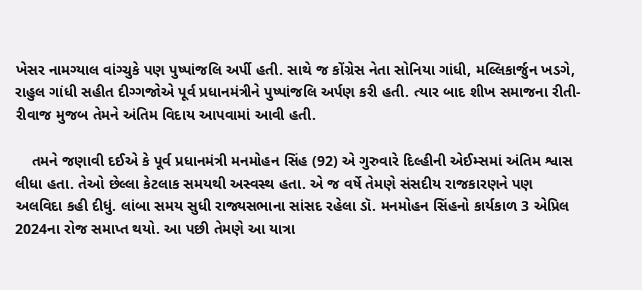ખેસર નામગ્યાલ વાંગ્ચુકે પણ પુષ્પાંજલિ અર્પી હતી. સાથે જ કોંગ્રેસ નેતા સોનિયા ગાંધી, મલ્લિકાર્જુન ખડગે, રાહુલ ગાંધી સહીત દીગ્ગજોએ પૂર્વ પ્રધાનમંત્રીને પુષ્પાંજલિ અર્પણ કરી હતી. ત્યાર બાદ શીખ સમાજના રીતી-રીવાજ મુજબ તેમને અંતિમ વિદાય આપવામાં આવી હતી.

    તમને જણાવી દઈએ કે પૂર્વ પ્રધાનમંત્રી મનમોહન સિંહ (92) એ ગુરુવારે દિલ્હીની એઈમ્સમાં અંતિમ શ્વાસ લીધા હતા. તેઓ છેલ્લા કેટલાક સમયથી અસ્વસ્થ હતા. એ જ વર્ષે તેમણે સંસદીય રાજકારણને પણ અલવિદા કહી દીધું. લાંબા સમય સુધી રાજ્યસભાના સાંસદ રહેલા ડૉ. મનમોહન સિંહનો કાર્યકાળ 3 એપ્રિલ 2024ના રોજ સમાપ્ત થયો. આ પછી તેમણે આ યાત્રા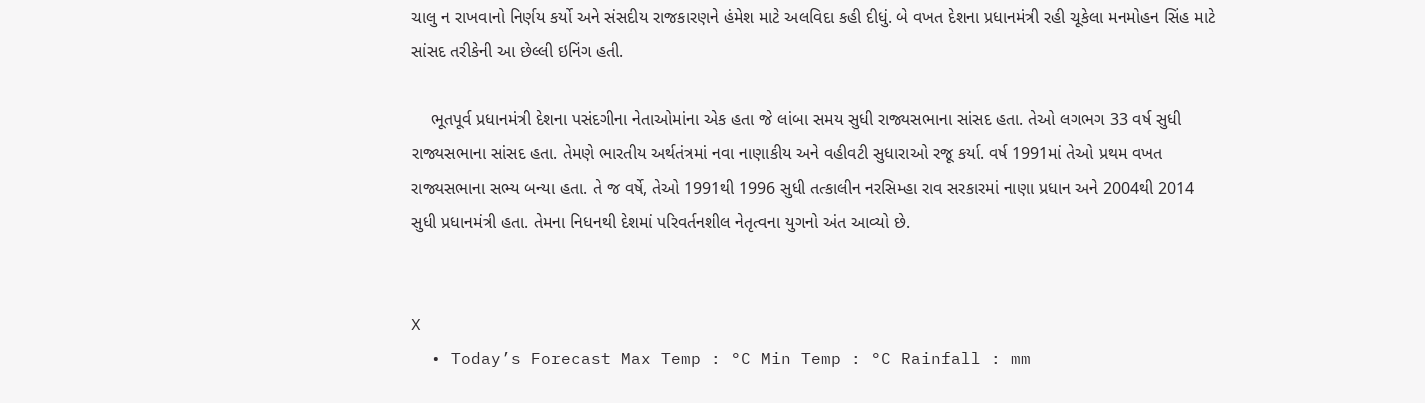ચાલુ ન રાખવાનો નિર્ણય કર્યો અને સંસદીય રાજકારણને હંમેશ માટે અલવિદા કહી દીધું. બે વખત દેશના પ્રધાનમંત્રી રહી ચૂકેલા મનમોહન સિંહ માટે સાંસદ તરીકેની આ છેલ્લી ઇનિંગ હતી.

    ભૂતપૂર્વ પ્રધાનમંત્રી દેશના પસંદગીના નેતાઓમાંના એક હતા જે લાંબા સમય સુધી રાજ્યસભાના સાંસદ હતા. તેઓ લગભગ 33 વર્ષ સુધી રાજ્યસભાના સાંસદ હતા. તેમણે ભારતીય અર્થતંત્રમાં નવા નાણાકીય અને વહીવટી સુધારાઓ રજૂ કર્યા. વર્ષ 1991માં તેઓ પ્રથમ વખત રાજ્યસભાના સભ્ય બન્યા હતા. તે જ વર્ષે, તેઓ 1991થી 1996 સુધી તત્કાલીન નરસિમ્હા રાવ સરકારમાં નાણા પ્રધાન અને 2004થી 2014 સુધી પ્રધાનમંત્રી હતા. તેમના નિધનથી દેશમાં પરિવર્તનશીલ નેતૃત્વના યુગનો અંત આવ્યો છે.


X
  • Today’s Forecast Max Temp : °C Min Temp : °C Rainfall : mm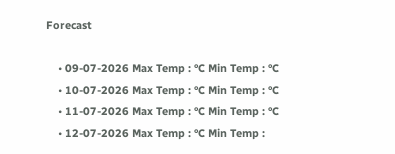Forecast

    • 09-07-2026 Max Temp : °C Min Temp : °C
    • 10-07-2026 Max Temp : °C Min Temp : °C
    • 11-07-2026 Max Temp : °C Min Temp : °C
    • 12-07-2026 Max Temp : °C Min Temp :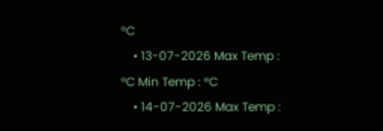°C
    • 13-07-2026 Max Temp : °C Min Temp : °C
    • 14-07-2026 Max Temp :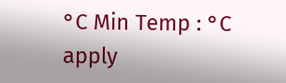°C Min Temp : °C
apply